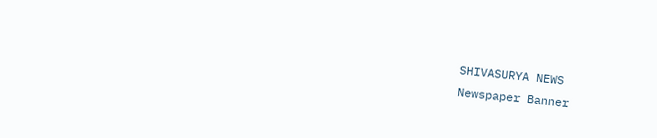SHIVASURYA NEWS
Newspaper Banner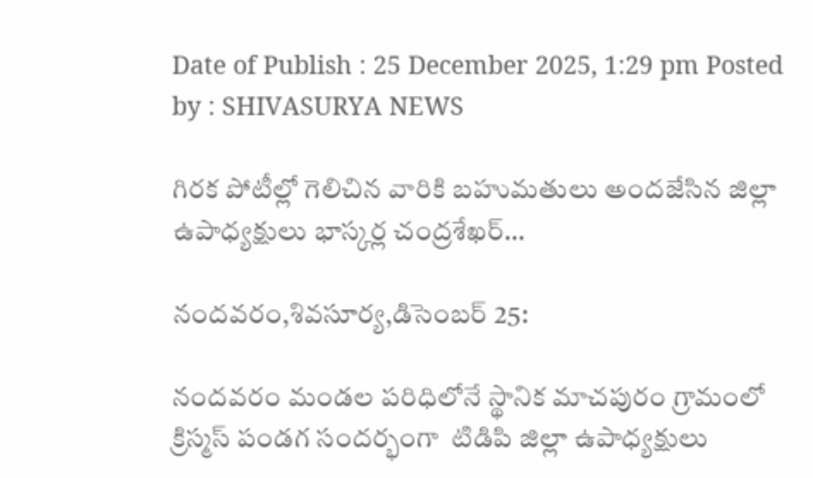Date of Publish : 25 December 2025, 1:29 pm Posted by : SHIVASURYA NEWS

గిరక పోటీల్లో గెలిచిన వారికి బహుమతులు అందజేసిన జిల్లా ఉపాధ్యక్షులు భాస్కర్ల చంద్రశేఖర్…

నందవరం,శివసూర్య,డిసెంబర్ 25:

నందవరం మండల పరిధిలోనే స్థానిక మాచపురం గ్రామంలో క్రిస్మస్ పండగ సందర్భంగా  టిడిపి జిల్లా ఉపాధ్యక్షులు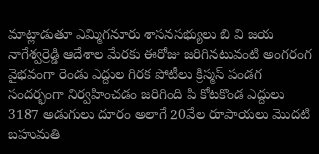మాట్లాడుతూ ఎమ్మిగనూరు శాసనసభ్యులు బి వి జయ నాగేశ్వర్రెడ్డి ఆదేశాల మేరకు ఈరోజు జరిగినటువంటి అంగరంగ వైభవంగా రెండు ఎద్దుల గిరక పోటీలు క్రిస్మస్ పండగ సందర్భంగా నిర్వహించడం జరిగింది పి కోటకొండ ఎద్దులు 3187 అడుగులు దూరం అలాగే 20వేల రూపాయలు మొదటి బహుమతి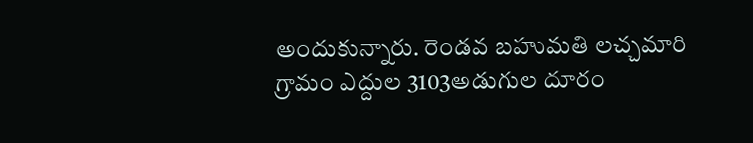అందుకున్నారు. రెండవ బహుమతి లచ్చమారి గ్రామం ఎద్దుల 3103అడుగుల దూరం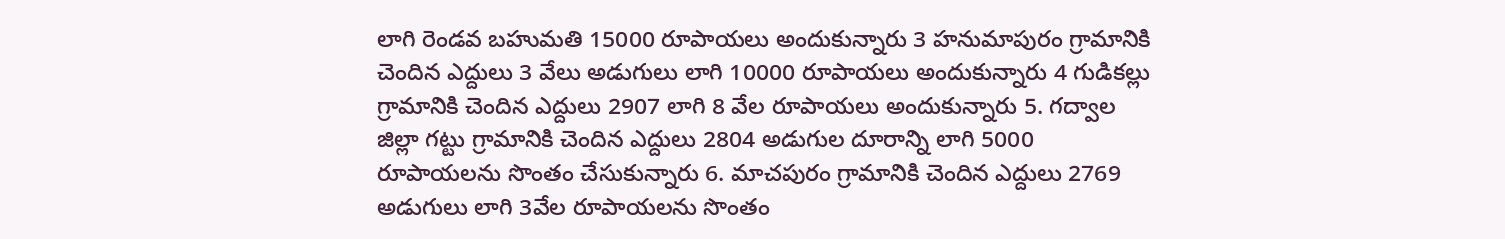లాగి రెండవ బహుమతి 15000 రూపాయలు అందుకున్నారు 3 హనుమాపురం గ్రామానికి చెందిన ఎద్దులు 3 వేలు అడుగులు లాగి 10000 రూపాయలు అందుకున్నారు 4 గుడికల్లు గ్రామానికి చెందిన ఎద్దులు 2907 లాగి 8 వేల రూపాయలు అందుకున్నారు 5. గద్వాల జిల్లా గట్టు గ్రామానికి చెందిన ఎద్దులు 2804 అడుగుల దూరాన్ని లాగి 5000 రూపాయలను సొంతం చేసుకున్నారు 6. మాచపురం గ్రామానికి చెందిన ఎద్దులు 2769 అడుగులు లాగి 3వేల రూపాయలను సొంతం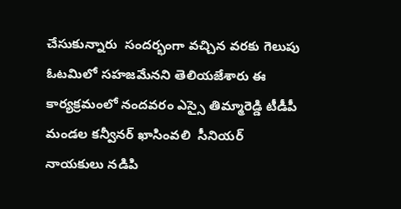చేసుకున్నారు  సందర్భంగా వచ్చిన వరకు గెలుపు ఓటమిలో సహజమేనని తెలియజేశారు ఈ కార్యక్రమంలో నందవరం ఎస్సై తిమ్మారెడ్డి టీడీపీ మండల కన్వీనర్ ఖాసింవలి  సీనియర్ నాయకులు నడిపి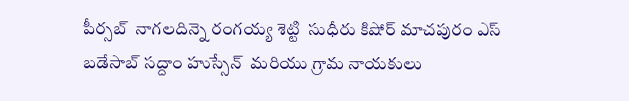పీర్సబ్  నాగలదిన్నె రంగయ్య శెట్టి  సుధీరు కిషోర్ మాచపురం ఎస్ బడేసాబ్ సద్దాం హుస్సేన్  మరియు గ్రామ నాయకులు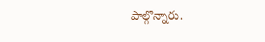పాల్గొన్నారు.